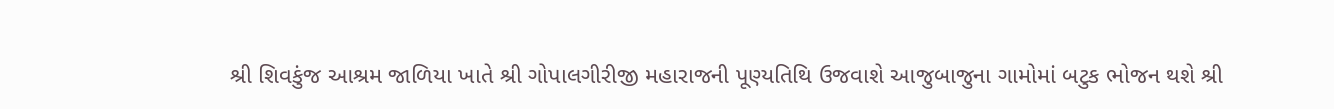શ્રી શિવકુંજ આશ્રમ જાળિયા ખાતે શ્રી ગોપાલગીરીજી મહારાજની પૂણ્યતિથિ ઉજવાશે આજુબાજુના ગામોમાં બટુક ભોજન થશે શ્રી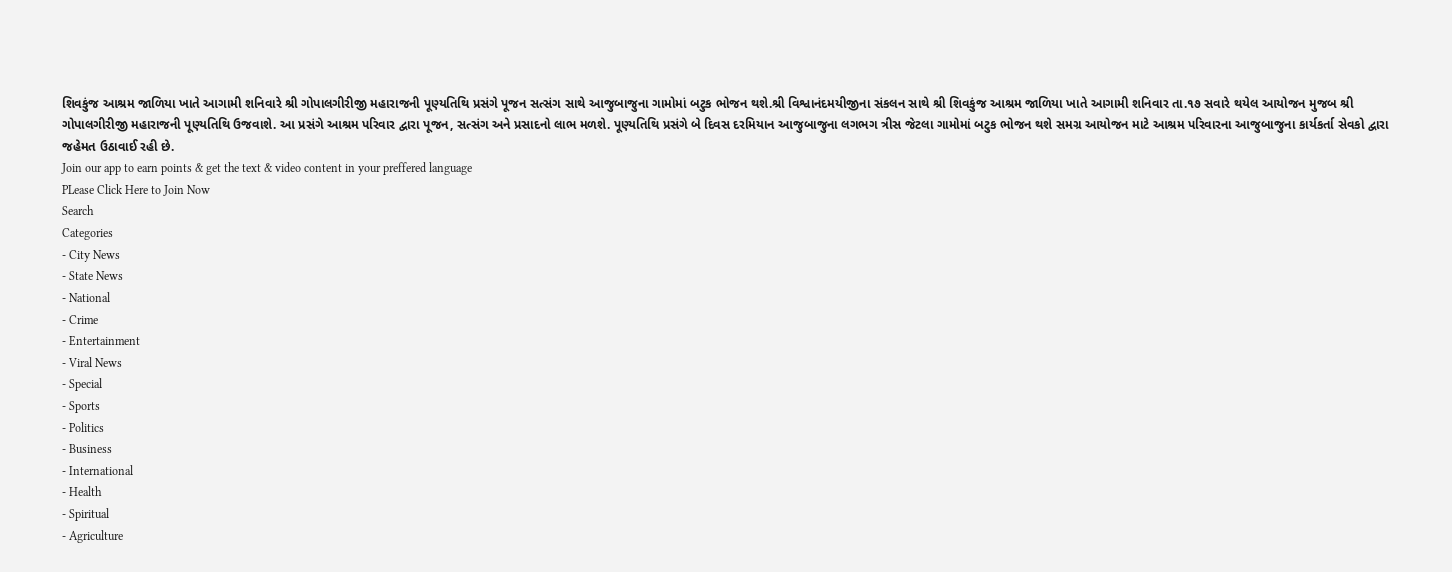શિવકુંજ આશ્રમ જાળિયા ખાતે આગામી શનિવારે શ્રી ગોપાલગીરીજી મહારાજની પૂણ્યતિથિ પ્રસંગે પૂજન સત્સંગ સાથે આજુબાજુના ગામોમાં બટુક ભોજન થશે.શ્રી વિશ્વાનંદમયીજીના સંકલન સાથે શ્રી શિવકુંજ આશ્રમ જાળિયા ખાતે આગામી શનિવાર તા.૧૭ સવારે થયેલ આયોજન મુજબ શ્રી ગોપાલગીરીજી મહારાજની પૂણ્યતિથિ ઉજવાશે. આ પ્રસંગે આશ્રમ પરિવાર દ્વારા પૂજન, સત્સંગ અને પ્રસાદનો લાભ મળશે. પૂણ્યતિથિ પ્રસંગે બે દિવસ દરમિયાન આજુબાજુના લગભગ ત્રીસ જેટલા ગામોમાં બટુક ભોજન થશે સમગ્ર આયોજન માટે આશ્રમ પરિવારના આજુબાજુના કાર્યકર્તા સેવકો દ્વારા જહેમત ઉઠાવાઈ રહી છે.
Join our app to earn points & get the text & video content in your preffered language
PLease Click Here to Join Now
Search
Categories
- City News
- State News
- National
- Crime
- Entertainment
- Viral News
- Special
- Sports
- Politics
- Business
- International
- Health
- Spiritual
- Agriculture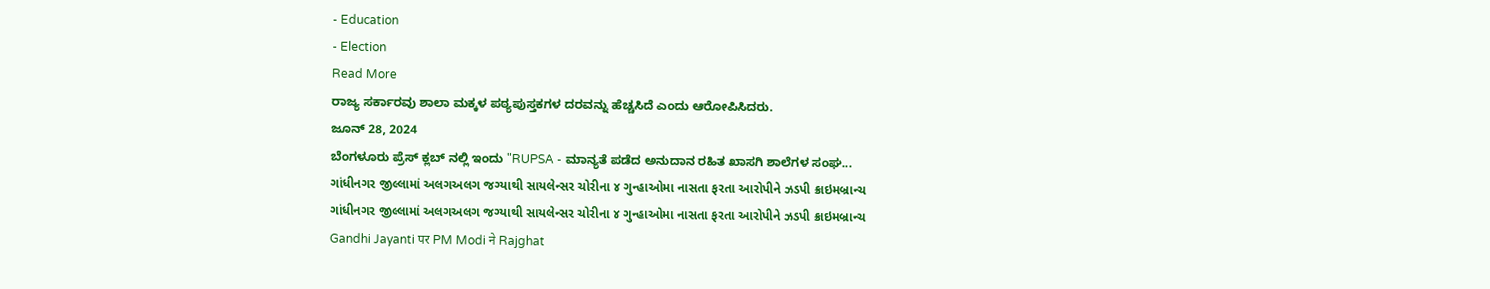- Education
- Election
Read More
ರಾಜ್ಯ ಸರ್ಕಾರವು ಶಾಲಾ ಮಕ್ಕಳ ಪಠ್ಯಪುಸ್ತಕಗಳ ದರವನ್ನು ಹೆಚ್ಚಸಿದೆ ಎಂದು ಆರೋಪಿಸಿದರು.
ಜೂನ್ 28, 2024
ಬೆಂಗಳೂರು ಪ್ರೆಸ್ ಕ್ಲಬ್ ನಲ್ಲಿ ಇಂದು "RUPSA - ಮಾನ್ಯತೆ ಪಡೆದ ಅನುದಾನ ರಹಿತ ಖಾಸಗಿ ಶಾಲೆಗಳ ಸಂಘ...
ગાંધીનગર જીલ્લામાં અલગઅલગ જગ્યાથી સાયલેન્સર ચોરીના ૪ ગુન્હાઓમા નાસતા ફરતા આરોપીને ઝડપી ક્રાઇમબ્રાન્ચ
ગાંધીનગર જીલ્લામાં અલગઅલગ જગ્યાથી સાયલેન્સર ચોરીના ૪ ગુન્હાઓમા નાસતા ફરતા આરોપીને ઝડપી ક્રાઇમબ્રાન્ચ
Gandhi Jayanti पर PM Modi ने Rajghat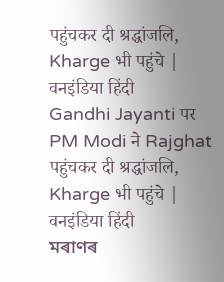पहुंचकर दी श्रद्धांजलि, Kharge भी पहुंचे | वनइंडिया हिंदी
Gandhi Jayanti पर PM Modi ने Rajghat पहुंचकर दी श्रद्धांजलि, Kharge भी पहुंचे | वनइंडिया हिंदी
মৰাণৰ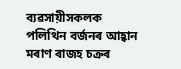ব্যৱসায়ীসকলক পলিথিন বৰ্জনৰ আহ্বান মৰাণ ৰাজহ চক্ৰৰ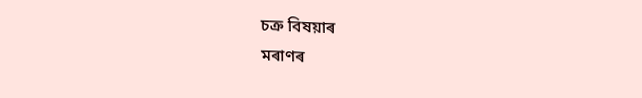চক্ৰ বিষয়াৰ
মৰাণৰ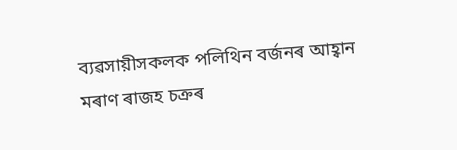ব্যৱসায়ীসকলক পলিথিন বৰ্জনৰ আহ্বান মৰাণ ৰাজহ চক্ৰৰ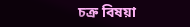চক্ৰ বিষয়া